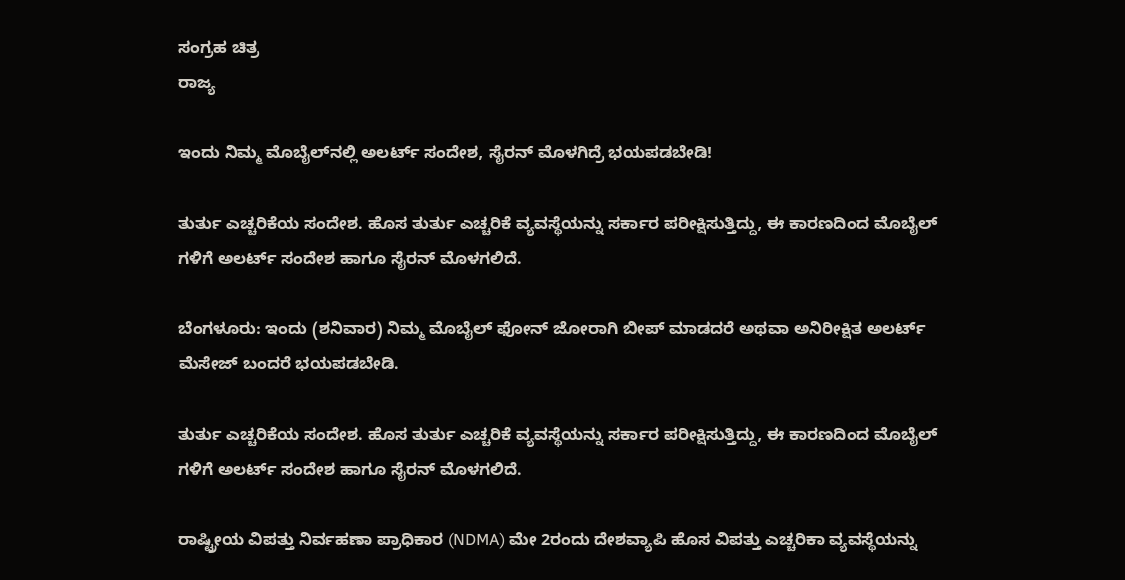ಸಂಗ್ರಹ ಚಿತ್ರ
ರಾಜ್ಯ

ಇಂದು ನಿಮ್ಮ ಮೊಬೈಲ್‌ನಲ್ಲಿ ಅಲರ್ಟ್ ಸಂದೇಶ, ಸೈರನ್ ಮೊಳಗಿದ್ರೆ ಭಯಪಡಬೇಡಿ!

ತುರ್ತು ಎಚ್ಚರಿಕೆಯ ಸಂದೇಶ. ಹೊಸ ತುರ್ತು ಎಚ್ಚರಿಕೆ ವ್ಯವಸ್ಥೆಯನ್ನು ಸರ್ಕಾರ ಪರೀಕ್ಷಿಸುತ್ತಿದ್ದು, ಈ ಕಾರಣದಿಂದ ಮೊಬೈಲ್ ಗಳಿಗೆ ಅಲರ್ಟ್ ಸಂದೇಶ ಹಾಗೂ ಸೈರನ್ ಮೊಳಗಲಿದೆ.

ಬೆಂಗಳೂರು: ಇಂದು (ಶನಿವಾರ) ನಿಮ್ಮ ಮೊಬೈಲ್‌ ಫೋನ್‌ ಜೋರಾಗಿ ಬೀಪ್ ಮಾಡದರೆ ಅಥವಾ ಅನಿರೀಕ್ಷಿತ ಅಲರ್ಟ್ ಮೆಸೇಜ್‌ ಬಂದರೆ ಭಯಪಡಬೇಡಿ.

ತುರ್ತು ಎಚ್ಚರಿಕೆಯ ಸಂದೇಶ. ಹೊಸ ತುರ್ತು ಎಚ್ಚರಿಕೆ ವ್ಯವಸ್ಥೆಯನ್ನು ಸರ್ಕಾರ ಪರೀಕ್ಷಿಸುತ್ತಿದ್ದು, ಈ ಕಾರಣದಿಂದ ಮೊಬೈಲ್ ಗಳಿಗೆ ಅಲರ್ಟ್ ಸಂದೇಶ ಹಾಗೂ ಸೈರನ್ ಮೊಳಗಲಿದೆ.

ರಾಷ್ಟ್ರೀಯ ವಿಪತ್ತು ನಿರ್ವಹಣಾ ಪ್ರಾಧಿಕಾರ (NDMA) ಮೇ 2ರಂದು ದೇಶವ್ಯಾಪಿ ಹೊಸ ವಿಪತ್ತು ಎಚ್ಚರಿಕಾ ವ್ಯವಸ್ಥೆಯನ್ನು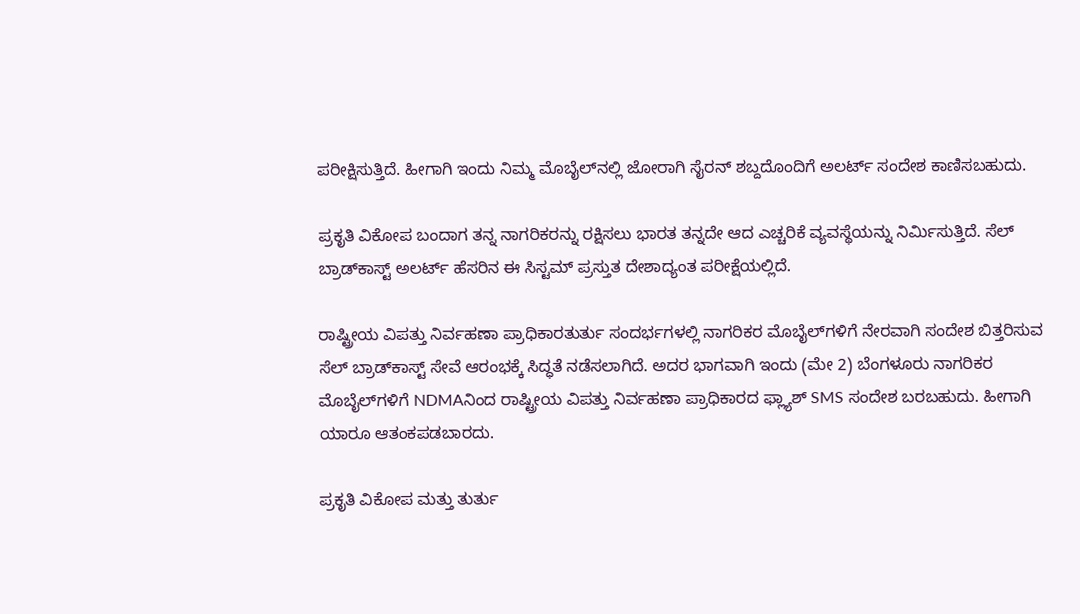ಪರೀಕ್ಷಿಸುತ್ತಿದೆ. ಹೀಗಾಗಿ ಇಂದು ನಿಮ್ಮ ಮೊಬೈಲ್‌ನಲ್ಲಿ ಜೋರಾಗಿ ಸೈರನ್ ಶಬ್ದದೊಂದಿಗೆ ಅಲರ್ಟ್ ಸಂದೇಶ ಕಾಣಿಸಬಹುದು.

ಪ್ರಕೃತಿ ವಿಕೋಪ ಬಂದಾಗ ತನ್ನ ನಾಗರಿಕರನ್ನು ರಕ್ಷಿಸಲು ಭಾರತ ತನ್ನದೇ ಆದ ಎಚ್ಚರಿಕೆ ವ್ಯವಸ್ಥೆಯನ್ನು ನಿರ್ಮಿಸುತ್ತಿದೆ. ಸೆಲ್ ಬ್ರಾಡ್‌ಕಾಸ್ಟ್ ಅಲರ್ಟ್ ಹೆಸರಿನ ಈ ಸಿಸ್ಟಮ್ ಪ್ರಸ್ತುತ ದೇಶಾದ್ಯಂತ ಪರೀಕ್ಷೆಯಲ್ಲಿದೆ.

ರಾಷ್ಟ್ರೀಯ ವಿಪತ್ತು ನಿರ್ವಹಣಾ ಪ್ರಾಧಿಕಾರತುರ್ತು ಸಂದರ್ಭಗಳಲ್ಲಿ ನಾಗರಿಕರ ಮೊಬೈಲ್‌ಗಳಿಗೆ ನೇರವಾಗಿ ಸಂದೇಶ ಬಿತ್ತರಿಸುವ ಸೆಲ್‌ ಬ್ರಾಡ್‌ಕಾಸ್ಟ್‌ ಸೇವೆ ಆರಂಭಕ್ಕೆ ಸಿದ್ಧತೆ ನಡೆಸಲಾಗಿದೆ. ಅದರ ಭಾಗವಾಗಿ ಇಂದು (ಮೇ 2) ಬೆಂಗಳೂರು ನಾಗರಿಕರ ಮೊಬೈಲ್‌ಗಳಿಗೆ NDMAನಿಂದ ರಾಷ್ಟ್ರೀಯ ವಿಪತ್ತು ನಿರ್ವಹಣಾ ಪ್ರಾಧಿಕಾರದ ಫ್ಲ್ಯಾಶ್ SMS ಸಂದೇಶ ಬರಬಹುದು. ಹೀಗಾಗಿ ಯಾರೂ ಆತಂಕಪಡಬಾರದು.

ಪ್ರಕೃತಿ ವಿಕೋಪ ಮತ್ತು ತುರ್ತು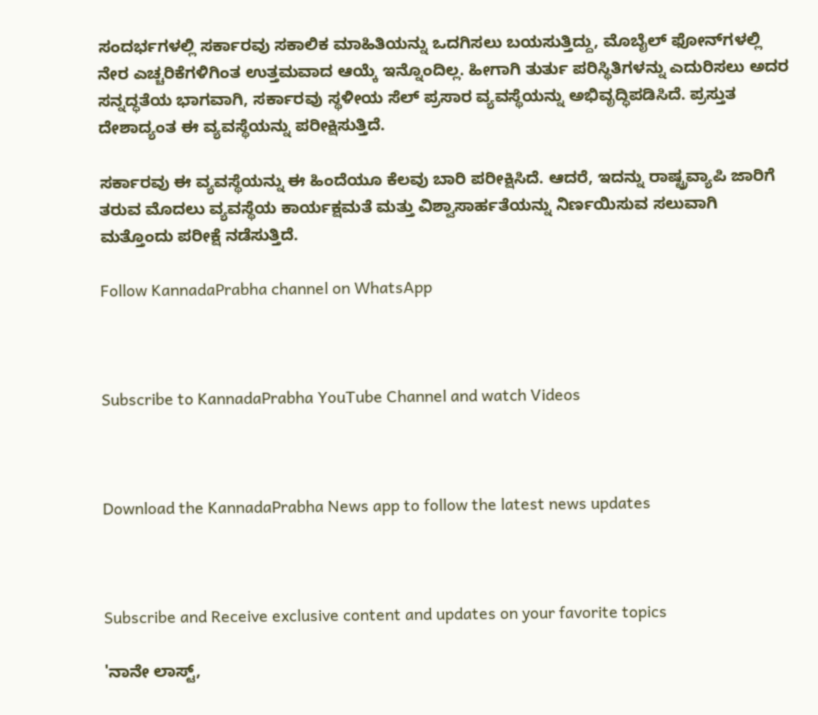ಸಂದರ್ಭಗಳಲ್ಲಿ ಸರ್ಕಾರವು ಸಕಾಲಿಕ ಮಾಹಿತಿಯನ್ನು ಒದಗಿಸಲು ಬಯಸುತ್ತಿದ್ದು, ಮೊಬೈಲ್ ಫೋನ್‌ಗಳಲ್ಲಿ ನೇರ ಎಚ್ಚರಿಕೆಗಳಿಗಿಂತ ಉತ್ತಮವಾದ ಆಯ್ಕೆ ಇನ್ನೊಂದಿಲ್ಲ. ಹೀಗಾಗಿ ತುರ್ತು ಪರಿಸ್ಥಿತಿಗಳನ್ನು ಎದುರಿಸಲು ಅದರ ಸನ್ನದ್ಧತೆಯ ಭಾಗವಾಗಿ, ಸರ್ಕಾರವು ಸ್ಥಳೀಯ ಸೆಲ್ ಪ್ರಸಾರ ವ್ಯವಸ್ಥೆಯನ್ನು ಅಭಿವೃದ್ಧಿಪಡಿಸಿದೆ. ಪ್ರಸ್ತುತ ದೇಶಾದ್ಯಂತ ಈ ವ್ಯವಸ್ಥೆಯನ್ನು ಪರೀಕ್ಷಿಸುತ್ತಿದೆ.

ಸರ್ಕಾರವು ಈ ವ್ಯವಸ್ಥೆಯನ್ನು ಈ ಹಿಂದೆಯೂ ಕೆಲವು ಬಾರಿ ಪರೀಕ್ಷಿಸಿದೆ. ಆದರೆ, ಇದನ್ನು ರಾಷ್ಟ್ರವ್ಯಾಪಿ ಜಾರಿಗೆ ತರುವ ಮೊದಲು ವ್ಯವಸ್ಥೆಯ ಕಾರ್ಯಕ್ಷಮತೆ ಮತ್ತು ವಿಶ್ವಾಸಾರ್ಹತೆಯನ್ನು ನಿರ್ಣಯಿಸುವ ಸಲುವಾಗಿ ಮತ್ತೊಂದು ಪರೀಕ್ಷೆ ನಡೆಸುತ್ತಿದೆ.

Follow KannadaPrabha channel on WhatsApp



Subscribe to KannadaPrabha YouTube Channel and watch Videos



Download the KannadaPrabha News app to follow the latest news updates



Subscribe and Receive exclusive content and updates on your favorite topics

'ನಾನೇ ಲಾಸ್ಟ್,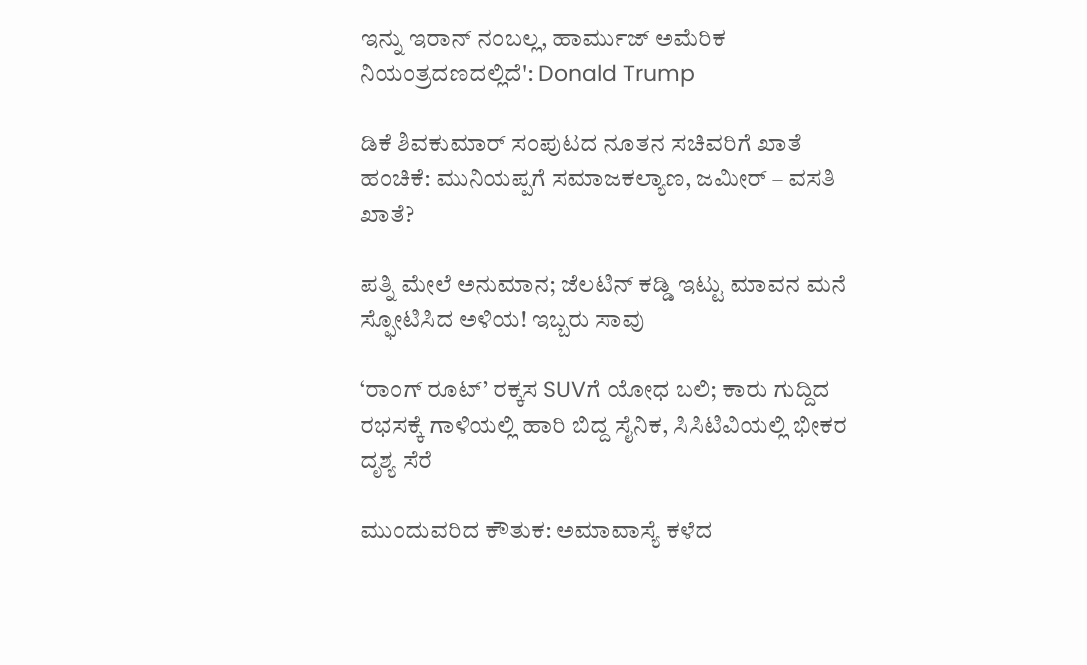ಇನ್ನು ಇರಾನ್ ನಂಬಲ್ಲ, ಹಾರ್ಮುಜ್ ಅಮೆರಿಕ ನಿಯಂತ್ರದಣದಲ್ಲಿದೆ': Donald Trump

ಡಿಕೆ ಶಿವಕುಮಾರ್ ಸಂಪುಟದ ನೂತನ ಸಚಿವರಿಗೆ ಖಾತೆ ಹಂಚಿಕೆ: ಮುನಿಯಪ್ಪಗೆ ಸಮಾಜಕಲ್ಯಾಣ, ಜಮೀರ್ – ವಸತಿ ಖಾತೆ?

ಪತ್ನಿ ಮೇಲೆ ಅನುಮಾನ; ಜೆಲಟಿನ್ ಕಡ್ಡಿ ಇಟ್ಟು ಮಾವನ ಮನೆ ಸ್ಫೋಟಿಸಿದ ಅಳಿಯ! ಇಬ್ಬರು ಸಾವು

‘ರಾಂಗ್ ರೂಟ್’ ರಕ್ಕಸ SUVಗೆ ಯೋಧ ಬಲಿ; ಕಾರು ಗುದ್ದಿದ ರಭಸಕ್ಕೆ ಗಾಳಿಯಲ್ಲಿ ಹಾರಿ ಬಿದ್ದ ಸೈನಿಕ, ಸಿಸಿಟಿವಿಯಲ್ಲಿ ಭೀಕರ ದೃಶ್ಯ ಸೆರೆ

ಮುಂದುವರಿದ ಕೌತುಕ: ಅಮಾವಾಸ್ಯೆ ಕಳೆದ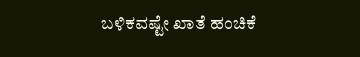ಬಳಿಕವಷ್ಟೇ ಖಾತೆ ಹಂಚಿಕೆ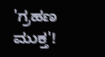'ಗ್ರಹಣ ಮುಕ್ತ'!